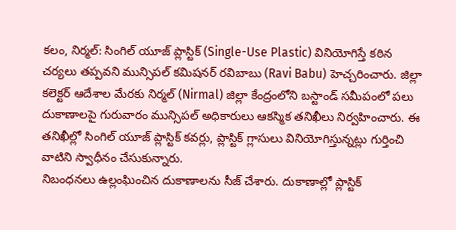కలం, నిర్మల్: సింగిల్ యూజ్ ప్లాస్టిక్ (Single-Use Plastic) వినియోగిస్తే కఠిన చర్యలు తప్పవని మున్సిపల్ కమిషనర్ రవిబాబు (Ravi Babu) హెచ్చరించారు. జిల్లా కలెక్టర్ ఆదేశాల మేరకు నిర్మల్ (Nirmal) జిల్లా కేంద్రంలోని బస్టాండ్ సమీపంలో పలు దుకాణాలపై గురువారం మున్సిపల్ అధికారులు ఆకస్మిక తనిఖీలు నిర్వహించారు. ఈ తనిఖీల్లో సింగిల్ యూజ్ ప్లాస్టిక్ కవర్లు, ప్లాస్టిక్ గ్లాసులు వినియోగిస్తున్నట్లు గుర్తించి వాటిని స్వాధీనం చేసుకున్నారు.
నిబంధనలు ఉల్లంఘించిన దుకాణాలను సీజ్ చేశారు. దుకాణాల్లో ప్లాస్టిక్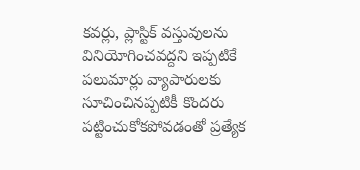కవర్లు, ప్లాస్టిక్ వస్తువులను వినియోగించవద్దని ఇప్పటికే పలుమార్లు వ్యాపారులకు సూచించినప్పటికీ కొందరు పట్టించుకోకపోవడంతో ప్రత్యేక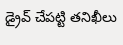డ్రైవ్ చేపట్టి తనిఖీలు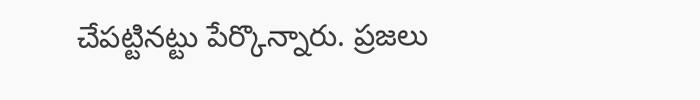చేపట్టినట్టు పేర్కొన్నారు. ప్రజలు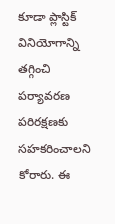కూడా ప్లాస్టిక్ వినియోగాన్ని తగ్గించి పర్యావరణ పరిరక్షణకు సహకరించాలని కోరారు. ఈ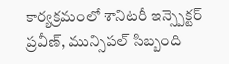కార్యక్రమంలో శానిటరీ ఇన్స్పెక్టర్ ప్రవీణ్, మున్సిపల్ సిబ్బంది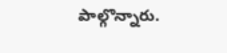పాల్గొన్నారు.